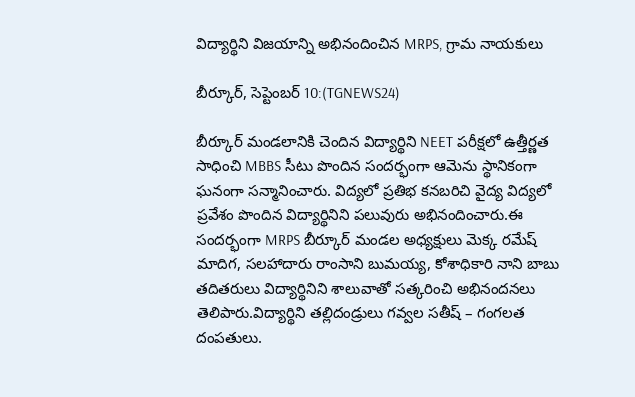విద్యార్థిని విజయాన్ని అభినందించిన MRPS, గ్రామ నాయకులు

బీర్కూర్, సెప్టెంబర్ 10:(TGNEWS24)

బీర్కూర్ మండలానికి చెందిన విద్యార్థిని NEET పరీక్షలో ఉత్తీర్ణత సాధించి MBBS సీటు పొందిన సందర్భంగా ఆమెను స్థానికంగా ఘనంగా సన్మానించారు. విద్యలో ప్రతిభ కనబరిచి వైద్య విద్యలో ప్రవేశం పొందిన విద్యార్థినిని పలువురు అభినందించారు.ఈ సందర్భంగా MRPS బీర్కూర్ మండల అధ్యక్షులు మెక్క రమేష్ మాదిగ, సలహాదారు రాంసాని బుమయ్య, కోశాధికారి నాని బాబు తదితరులు విద్యార్థినిని శాలువాతో సత్కరించి అభినందనలు తెలిపారు.విద్యార్థిని తల్లిదండ్రులు గవ్వల సతీష్ – గంగలత దంపతులు.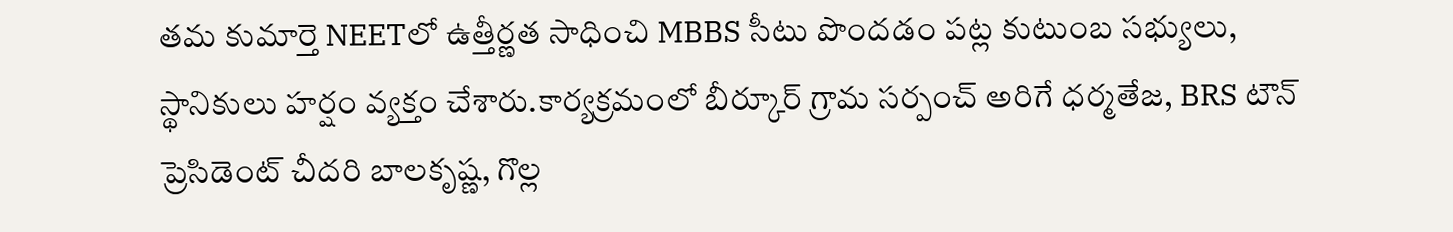తమ కుమార్తె NEETలో ఉత్తీర్ణత సాధించి MBBS సీటు పొందడం పట్ల కుటుంబ సభ్యులు, స్థానికులు హర్షం వ్యక్తం చేశారు.కార్యక్రమంలో బీర్కూర్ గ్రామ సర్పంచ్ అరిగే ధర్మతేజ, BRS టౌన్ ప్రెసిడెంట్ చీదరి బాలకృష్ణ, గొల్ల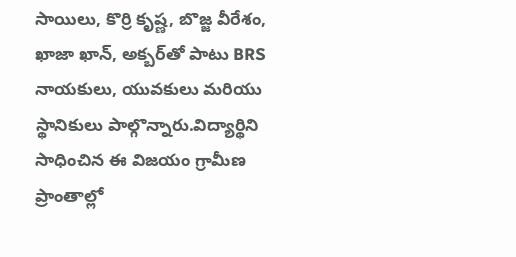సాయిలు, కొర్రి కృష్ణ, బొజ్జ వీరేశం, ఖాజా ఖాన్, అక్బర్‌తో పాటు BRS నాయకులు, యువకులు మరియు స్థానికులు పాల్గొన్నారు.విద్యార్థిని సాధించిన ఈ విజయం గ్రామీణ ప్రాంతాల్లో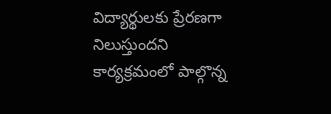విద్యార్థులకు ప్రేరణగా నిలుస్తుందని కార్యక్రమంలో పాల్గొన్న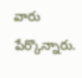వారు పేర్కొన్నారు.